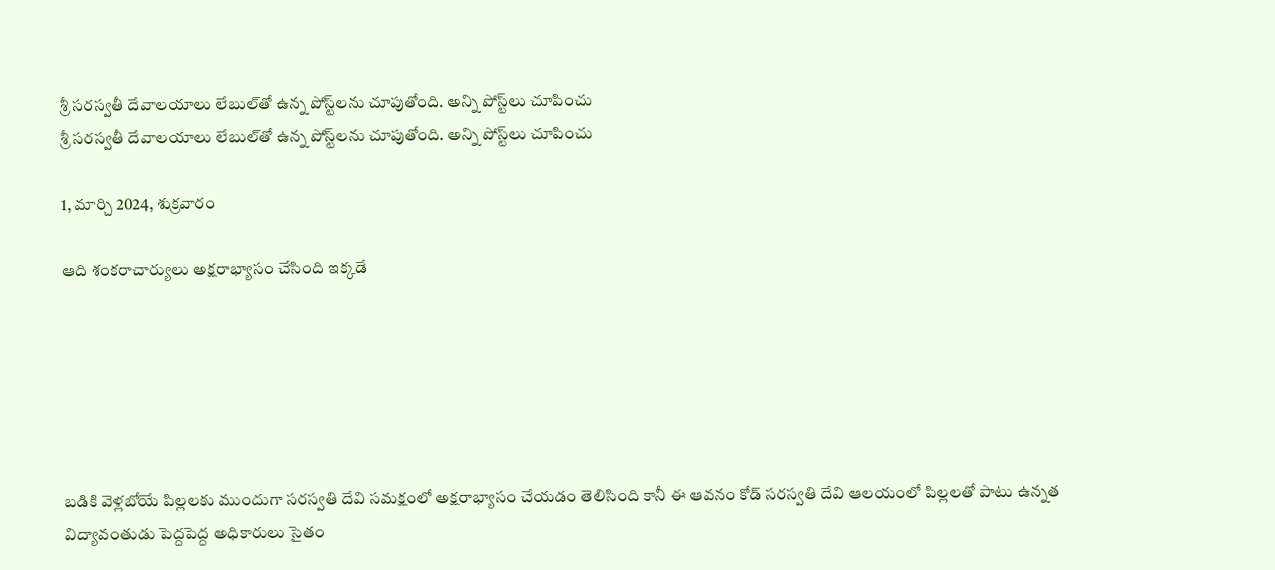శ్రీ సరస్వతీ దేవాలయాలు లేబుల్‌తో ఉన్న పోస్ట్‌లను చూపుతోంది. అన్ని పోస్ట్‌లు చూపించు
శ్రీ సరస్వతీ దేవాలయాలు లేబుల్‌తో ఉన్న పోస్ట్‌లను చూపుతోంది. అన్ని పోస్ట్‌లు చూపించు

1, మార్చి 2024, శుక్రవారం

ఆది శంకరాచార్యులు అక్షరాభ్యాసం చేసింది ఇక్కడే






బడికి వెళ్లబోయే పిల్లలకు ముందుగా సరస్వతి దేవి సమక్షంలో అక్షరాభ్యాసం చేయడం తెలిసింది కానీ ఈ ఆవనం కోడ్ సరస్వతి దేవి ఆలయంలో పిల్లలతో పాటు ఉన్నత విద్యావంతుడు పెద్దపెద్ద అధికారులు సైతం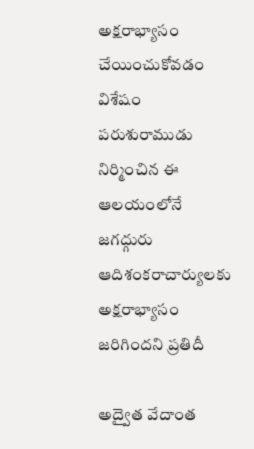అక్షరాభ్యాసం చేయించుకోవడం విశేషం పరుశురాముడు నిర్మించిన ఈ ఆలయంలోనే జగద్గురు ఆదిశంకరాచార్యులకు అక్షరాభ్యాసం జరిగిందని ప్రతిదీ

అద్వైత వేదాంత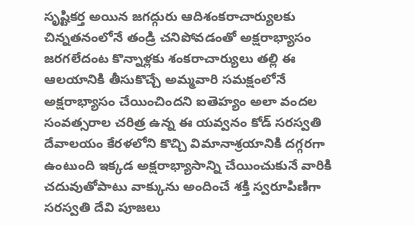సృష్టికర్త అయిన జగద్గురు ఆదిశంకరాచార్యులకు చిన్నతనంలోనే తండ్రి చనిపోవడంతో అక్షరాభ్యాసం జరగలేదంట కొన్నాళ్లకు శంకరాచార్యులు తల్లి ఈ ఆలయానికి తీసుకొచ్చే అమ్మవారి సమక్షంలోనే అక్షరాభ్యాసం చేయించిందని ఐతెహ్యం అలా వందల సంవత్సరాల చరిత్ర ఉన్న ఈ యవ్వనం కోడ్ సరస్వతి దేవాలయం కేరళలోని కొచ్చి విమానాశ్రయానికి దగ్గరగా ఉంటుంది ఇక్కడ అక్షరాభ్యాసాన్ని చేయించుకునే వారికి చదువుతోపాటు వాక్కును అందించే శక్తి స్వరూపిణిగా సరస్వతి దేవి పూజలు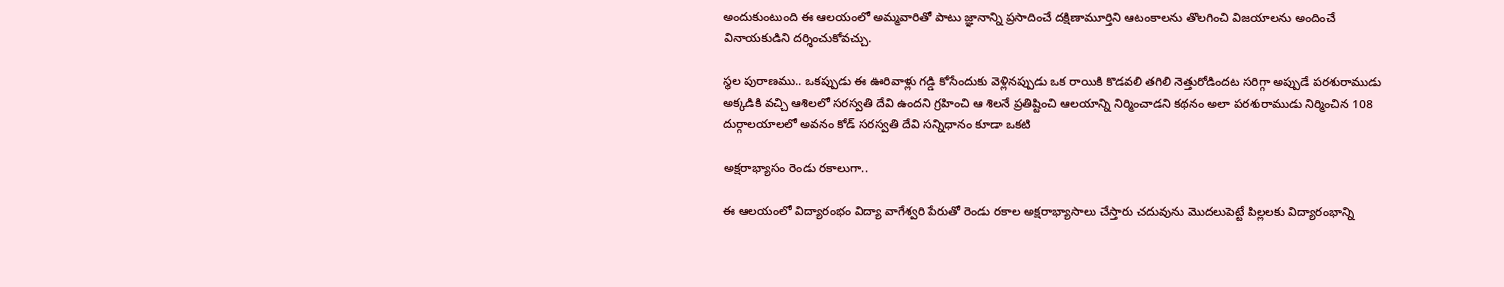అందుకుంటుంది ఈ ఆలయంలో అమ్మవారితో పాటు జ్ఞానాన్ని ప్రసాదించే దక్షిణామూర్తిని ఆటంకాలను తొలగించి విజయాలను అందించే వినాయకుడిని దర్శించుకోవచ్చు.

స్థల పురాణము.. ఒకప్పుడు ఈ ఊరివాళ్లు గడ్డి కోసేందుకు వెళ్లినప్పుడు ఒక రాయికి కొడవలి తగిలి నెత్తురోడిందట సరిగ్గా అప్పుడే పరశురాముడు అక్కడికి వచ్చి ఆశిలలో సరస్వతి దేవి ఉందని గ్రహించి ఆ శిలనే ప్రతిష్టించి ఆలయాన్ని నిర్మించాడని కథనం అలా పరశురాముడు నిర్మించిన 108 దుర్గాలయాలలో అవనం కోడ్ సరస్వతి దేవి సన్నిధానం కూడా ఒకటి

అక్షరాభ్యాసం రెండు రకాలుగా..

ఈ ఆలయంలో విద్యారంభం విద్యా వాగేశ్వరి పేరుతో రెండు రకాల అక్షరాభ్యాసాలు చేస్తారు చదువును మొదలుపెట్టే పిల్లలకు విద్యారంభాన్ని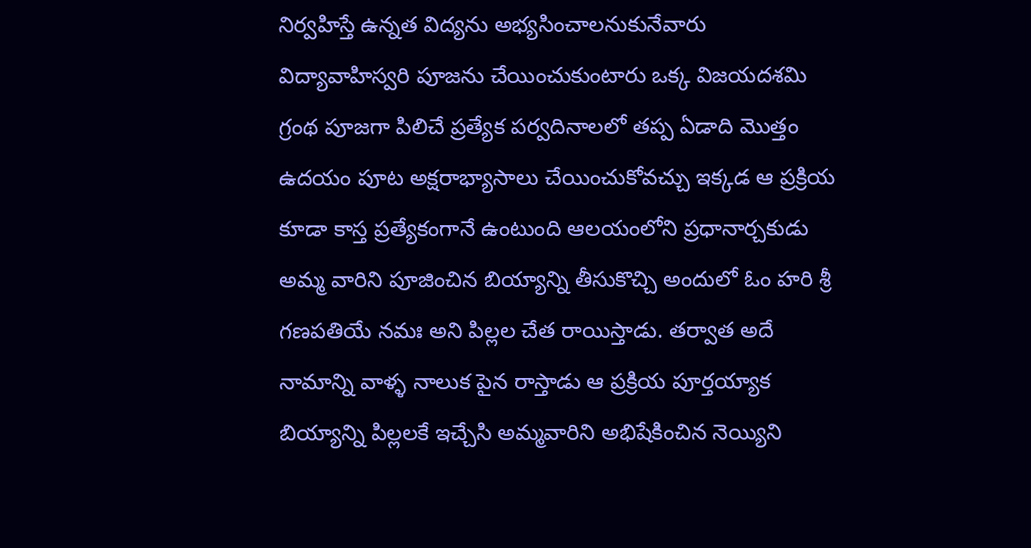నిర్వహిస్తే ఉన్నత విద్యను అభ్యసించాలనుకునేవారు విద్యావాహిస్వరి పూజను చేయించుకుంటారు ఒక్క విజయదశమి గ్రంథ పూజగా పిలిచే ప్రత్యేక పర్వదినాలలో తప్ప ఏడాది మొత్తం ఉదయం పూట అక్షరాభ్యాసాలు చేయించుకోవచ్చు ఇక్కడ ఆ ప్రక్రియ కూడా కాస్త ప్రత్యేకంగానే ఉంటుంది ఆలయంలోని ప్రధానార్చకుడు అమ్మ వారిని పూజించిన బియ్యాన్ని తీసుకొచ్చి అందులో ఓం హరి శ్రీ గణపతియే నమః అని పిల్లల చేత రాయిస్తాడు. తర్వాత అదే నామాన్ని వాళ్ళ నాలుక పైన రాస్తాడు ఆ ప్రక్రియ పూర్తయ్యాక బియ్యాన్ని పిల్లలకే ఇచ్చేసి అమ్మవారిని అభిషేకించిన నెయ్యిని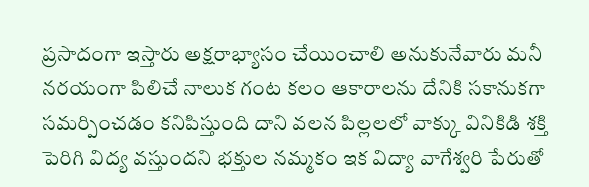ప్రసాదంగా ఇస్తారు అక్షరాభ్యాసం చేయించాలి అనుకునేవారు మనీ నరయంగా పిలిచే నాలుక గంట కలం ఆకారాలను దేనికి సకానుకగా సమర్పించడం కనిపిస్తుంది దాని వలన పిల్లలలో వాక్కు వినికిడి శక్తి పెరిగి విద్య వస్తుందని భక్తుల నమ్మకం ఇక విద్యా వాగేశ్వరి పేరుతో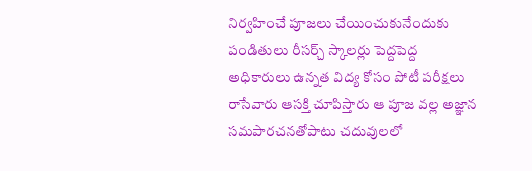నిర్వహించే పూజలు చేయించుకునేందుకు పండితులు రీసర్చ్ స్కాలర్లు పెద్దపెద్ద అధికారులు ఉన్నత విద్య కోసం పోటీ పరీక్షలు రాసేవారు ఆసక్తి చూపిస్తారు ఆ పూజ వల్ల అజ్ఞాన సమపారచనతోపాటు చదువులలో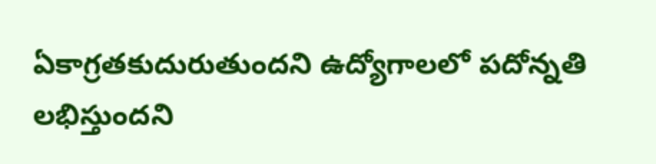ఏకాగ్రతకుదురుతుందని ఉద్యోగాలలో పదోన్నతి లభిస్తుందని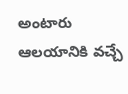అంటారు ఆలయానికి వచ్చే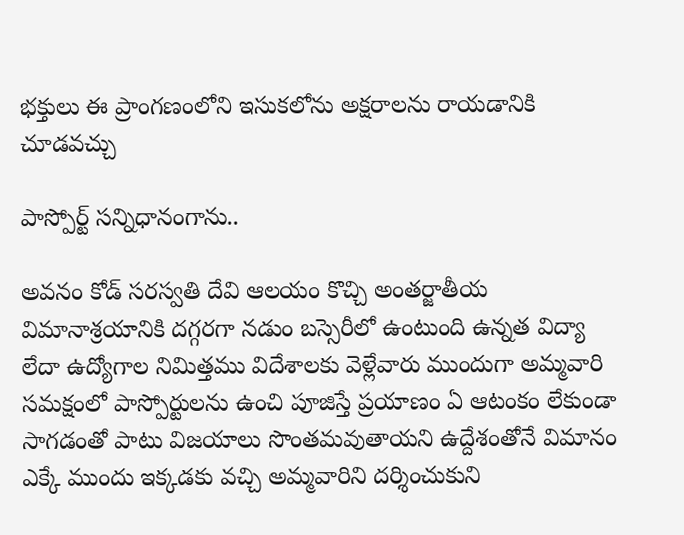భక్తులు ఈ ప్రాంగణంలోని ఇసుకలోను అక్షరాలను రాయడానికి చూడవచ్చు

పాస్పోర్ట్ సన్నిధానంగాను..

అవనం కోడ్ సరస్వతి దేవి ఆలయం కొచ్చి అంతర్జాతీయ విమానాశ్రయానికి దగ్గరగా నడుం బస్సెరీలో ఉంటుంది ఉన్నత విద్యా లేదా ఉద్యోగాల నిమిత్తము విదేశాలకు వెళ్లేవారు ముందుగా అమ్మవారి సమక్షంలో పాస్పోర్టులను ఉంచి పూజిస్తే ప్రయాణం ఏ ఆటంకం లేకుండా సాగడంతో పాటు విజయాలు సొంతమవుతాయని ఉద్దేశంతోనే విమానం ఎక్కే ముందు ఇక్కడకు వచ్చి అమ్మవారిని దర్శించుకుని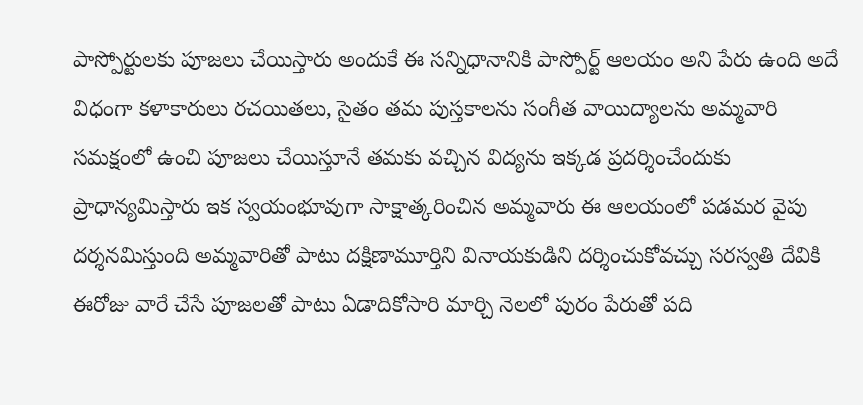పాస్పోర్టులకు పూజలు చేయిస్తారు అందుకే ఈ సన్నిధానానికి పాస్పోర్ట్ ఆలయం అని పేరు ఉంది అదే విధంగా కళాకారులు రచయితలు, సైతం తమ పుస్తకాలను సంగీత వాయిద్యాలను అమ్మవారి సమక్షంలో ఉంచి పూజలు చేయిస్తూనే తమకు వచ్చిన విద్యను ఇక్కడ ప్రదర్శించేందుకు ప్రాధాన్యమిస్తారు ఇక స్వయంభూవుగా సాక్షాత్కరించిన అమ్మవారు ఈ ఆలయంలో పడమర వైపు దర్శనమిస్తుంది అమ్మవారితో పాటు దక్షిణామూర్తిని వినాయకుడిని దర్శించుకోవచ్చు సరస్వతి దేవికి ఈరోజు వారే చేసే పూజలతో పాటు ఏడాదికోసారి మార్చి నెలలో పురం పేరుతో పది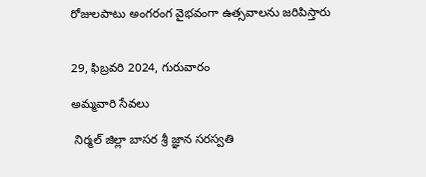రోజులపాటు అంగరంగ వైభవంగా ఉత్సవాలను జరిపిస్తారు


29, ఫిబ్రవరి 2024, గురువారం

అమ్మవారి సేవలు

 నిర్మల్ జిల్లా బాసర శ్రీ జ్ఞాన సరస్వతి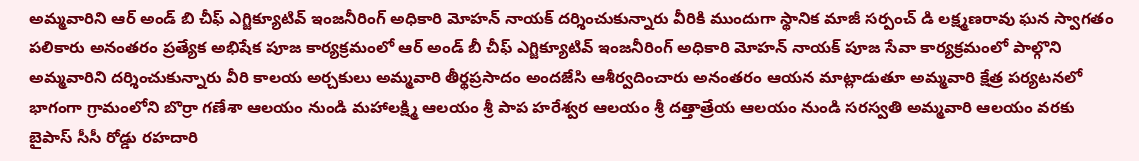అమ్మవారిని ఆర్ అండ్ బి చీఫ్ ఎగ్జిక్యూటివ్ ఇంజనీరింగ్ అధికారి మోహన్ నాయక్ దర్శించుకున్నారు వీరికి ముందుగా స్థానిక మాజీ సర్పంచ్ డి లక్ష్మణరావు ఘన స్వాగతం పలికారు అనంతరం ప్రత్యేక అభిషేక పూజ కార్యక్రమంలో ఆర్ అండ్ బీ చీఫ్ ఎగ్జిక్యూటివ్ ఇంజనీరింగ్ అధికారి మోహన్ నాయక్ పూజ సేవా కార్యక్రమంలో పాల్గొని అమ్మవారిని దర్శించుకున్నారు వీరి కాలయ అర్చకులు అమ్మవారి తీర్థప్రసాదం అందజేసి ఆశీర్వదించారు అనంతరం ఆయన మాట్లాడుతూ అమ్మవారి క్షేత్ర పర్యటనలో భాగంగా గ్రామంలోని బొర్రా గణేశా ఆలయం నుండి మహాలక్ష్మి ఆలయం శ్రీ పాప హరేశ్వర ఆలయం శ్రీ దత్తాత్రేయ ఆలయం నుండి సరస్వతి అమ్మవారి ఆలయం వరకు బైపాస్ సీసీ రోడ్డు రహదారి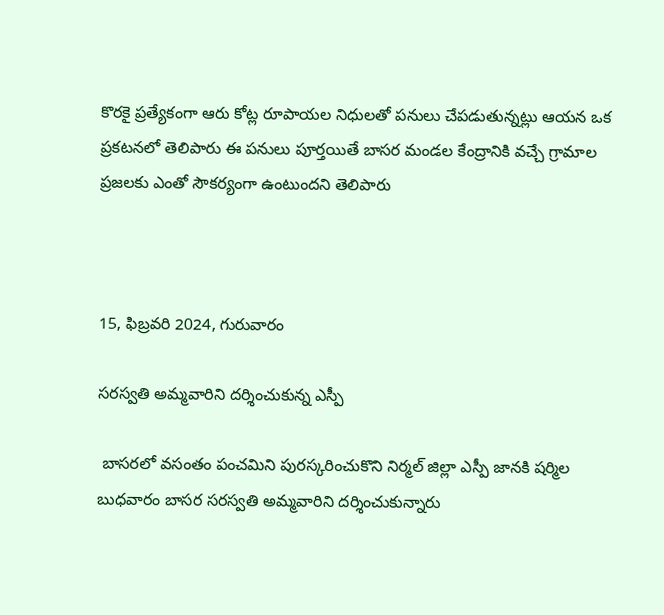కొరకై ప్రత్యేకంగా ఆరు కోట్ల రూపాయల నిధులతో పనులు చేపడుతున్నట్లు ఆయన ఒక ప్రకటనలో తెలిపారు ఈ పనులు పూర్తయితే బాసర మండల కేంద్రానికి వచ్చే గ్రామాల ప్రజలకు ఎంతో సౌకర్యంగా ఉంటుందని తెలిపారు



15, ఫిబ్రవరి 2024, గురువారం

సరస్వతి అమ్మవారిని దర్శించుకున్న ఎస్పీ

 బాసరలో వసంతం పంచమిని పురస్కరించుకొని నిర్మల్ జిల్లా ఎస్పీ జానకి షర్మిల బుధవారం బాసర సరస్వతి అమ్మవారిని దర్శించుకున్నారు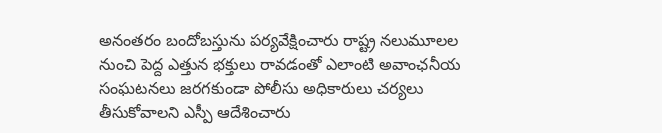అనంతరం బందోబస్తును పర్యవేక్షించారు రాష్ట్ర నలుమూలల నుంచి పెద్ద ఎత్తున భక్తులు రావడంతో ఎలాంటి అవాంఛనీయ సంఘటనలు జరగకుండా పోలీసు అధికారులు చర్యలు తీసుకోవాలని ఎస్పీ ఆదేశించారు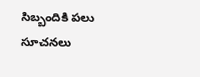సిబ్బందికి పలు సూచనలు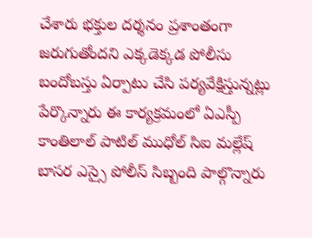చేశారు భక్తుల దర్శనం ప్రశాంతంగా జరుగుతోందని ఎక్కడెక్కడ పోలీసు బందోబస్తు ఏర్పాటు చేసి పర్యవేక్షిస్తున్నట్లు పేర్కొన్నారు ఈ కార్యక్రమంలో ఏఎస్పీ కాంతిలాల్ పాటిల్ ముధోల్ సిఐ మల్లేష్ బాసర ఎస్సై పోలీస్ సిబ్బంది పాల్గొన్నారు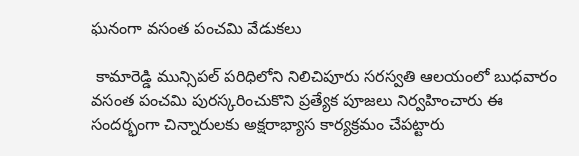ఘనంగా వసంత పంచమి వేడుకలు

 కామారెడ్డి మున్సిపల్ పరిధిలోని నిలిచిపూరు సరస్వతి ఆలయంలో బుధవారం వసంత పంచమి పురస్కరించుకొని ప్రత్యేక పూజలు నిర్వహించారు ఈ సందర్భంగా చిన్నారులకు అక్షరాభ్యాస కార్యక్రమం చేపట్టారు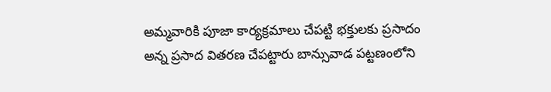అమ్మవారికి పూజా కార్యక్రమాలు చేపట్టి భక్తులకు ప్రసాదం అన్న ప్రసాద వితరణ చేపట్టారు బాన్సువాడ పట్టణంలోని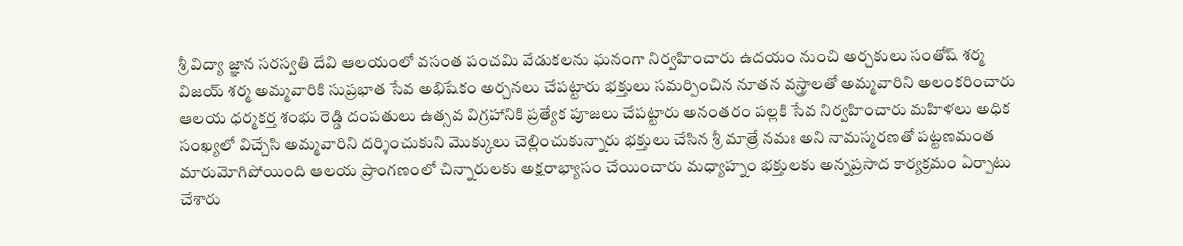శ్రీ విద్యా జ్ఞాన సరస్వతి దేవి ఆలయంలో వసంత పంచమి వేడుకలను ఘనంగా నిర్వహించారు ఉదయం నుంచి అర్చకులు సంతోష్ శర్మ విజయ్ శర్మ అమ్మవారికి సుప్రభాత సేవ అభిషేకం అర్చనలు చేపట్టారు భక్తులు సమర్పించిన నూతన వస్త్రాలతో అమ్మవారిని అలంకరించారు ఆలయ ధర్మకర్త శంభు రెడ్డి దంపతులు ఉత్సవ విగ్రహానికి ప్రత్యేక పూజలు చేపట్టారు అనంతరం పల్లకి సేవ నిర్వహించారు మహిళలు అధిక సంఖ్యలో విచ్చేసి అమ్మవారిని దర్శించుకుని మొక్కులు చెల్లించుకున్నారు భక్తులు చేసిన శ్రీ మాత్రే నమః అని నామస్మరణతో పట్టణమంత మారుమోగిపోయింది ఆలయ ప్రాంగణంలో చిన్నారులకు అక్షరాభ్యాసం చేయించారు మధ్యాహ్నం భక్తులకు అన్నప్రసాద కార్యక్రమం ఏర్పాటు చేశారు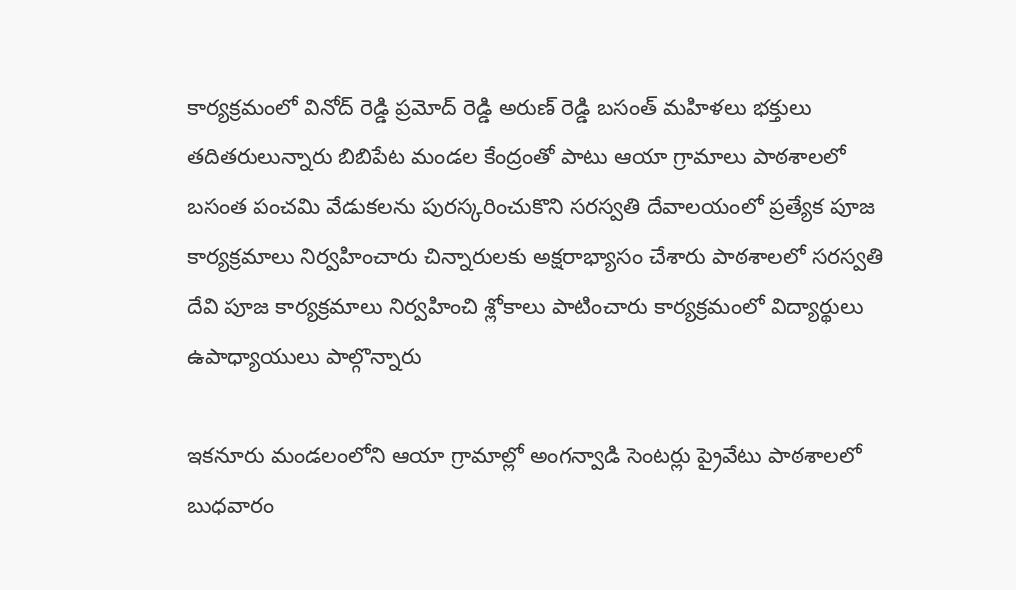కార్యక్రమంలో వినోద్ రెడ్డి ప్రమోద్ రెడ్డి అరుణ్ రెడ్డి బసంత్ మహిళలు భక్తులు తదితరులున్నారు బిబిపేట మండల కేంద్రంతో పాటు ఆయా గ్రామాలు పాఠశాలలో బసంత పంచమి వేడుకలను పురస్కరించుకొని సరస్వతి దేవాలయంలో ప్రత్యేక పూజ కార్యక్రమాలు నిర్వహించారు చిన్నారులకు అక్షరాభ్యాసం చేశారు పాఠశాలలో సరస్వతి దేవి పూజ కార్యక్రమాలు నిర్వహించి శ్లోకాలు పాటించారు కార్యక్రమంలో విద్యార్థులు ఉపాధ్యాయులు పాల్గొన్నారు

ఇకనూరు మండలంలోని ఆయా గ్రామాల్లో అంగన్వాడి సెంటర్లు ప్రైవేటు పాఠశాలలో బుధవారం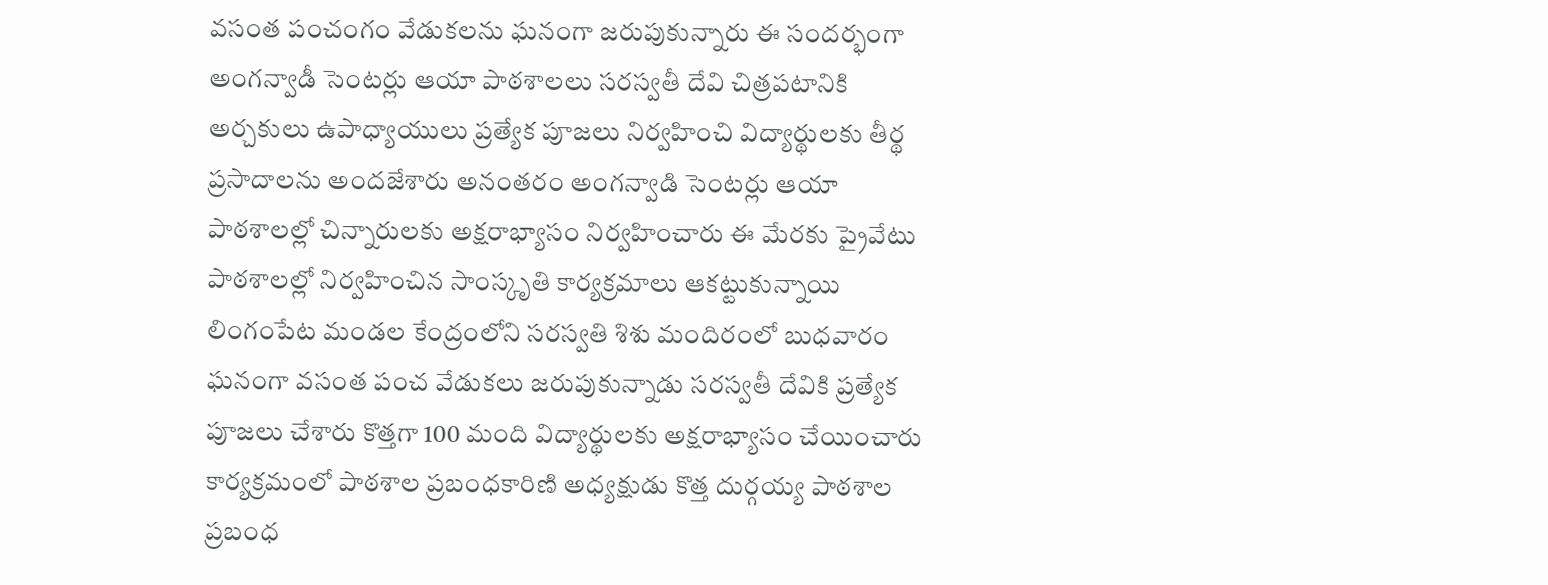వసంత పంచంగం వేడుకలను ఘనంగా జరుపుకున్నారు ఈ సందర్భంగా అంగన్వాడీ సెంటర్లు ఆయా పాఠశాలలు సరస్వతీ దేవి చిత్రపటానికి అర్చకులు ఉపాధ్యాయులు ప్రత్యేక పూజలు నిర్వహించి విద్యార్థులకు తీర్థ ప్రసాదాలను అందజేశారు అనంతరం అంగన్వాడి సెంటర్లు ఆయా పాఠశాలల్లో చిన్నారులకు అక్షరాభ్యాసం నిర్వహించారు ఈ మేరకు ప్రైవేటు పాఠశాలల్లో నిర్వహించిన సాంస్కృతి కార్యక్రమాలు ఆకట్టుకున్నాయి లింగంపేట మండల కేంద్రంలోని సరస్వతి శిశు మందిరంలో బుధవారం ఘనంగా వసంత పంచ వేడుకలు జరుపుకున్నాడు సరస్వతీ దేవికి ప్రత్యేక పూజలు చేశారు కొత్తగా 100 మంది విద్యార్థులకు అక్షరాభ్యాసం చేయించారు కార్యక్రమంలో పాఠశాల ప్రబంధకారిణి అధ్యక్షుడు కొత్త దుర్గయ్య పాఠశాల ప్రబంధ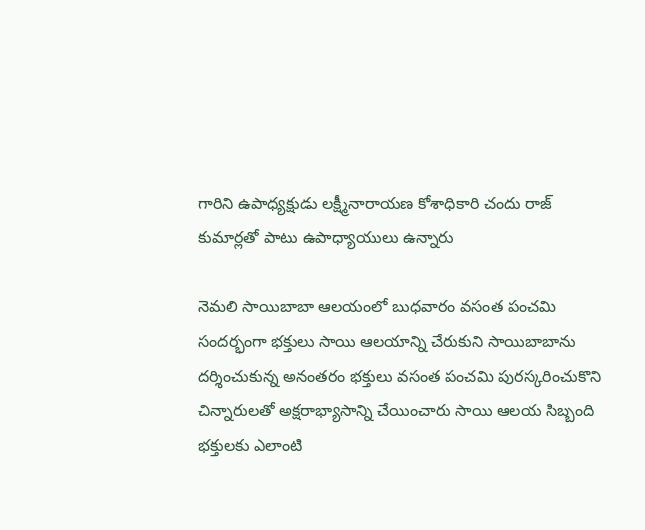గారిని ఉపాధ్యక్షుడు లక్ష్మీనారాయణ కోశాధికారి చందు రాజ్ కుమార్లతో పాటు ఉపాధ్యాయులు ఉన్నారు

నెమలి సాయిబాబా ఆలయంలో బుధవారం వసంత పంచమి సందర్భంగా భక్తులు సాయి ఆలయాన్ని చేరుకుని సాయిబాబాను దర్శించుకున్న అనంతరం భక్తులు వసంత పంచమి పురస్కరించుకొని చిన్నారులతో అక్షరాభ్యాసాన్ని చేయించారు సాయి ఆలయ సిబ్బంది భక్తులకు ఎలాంటి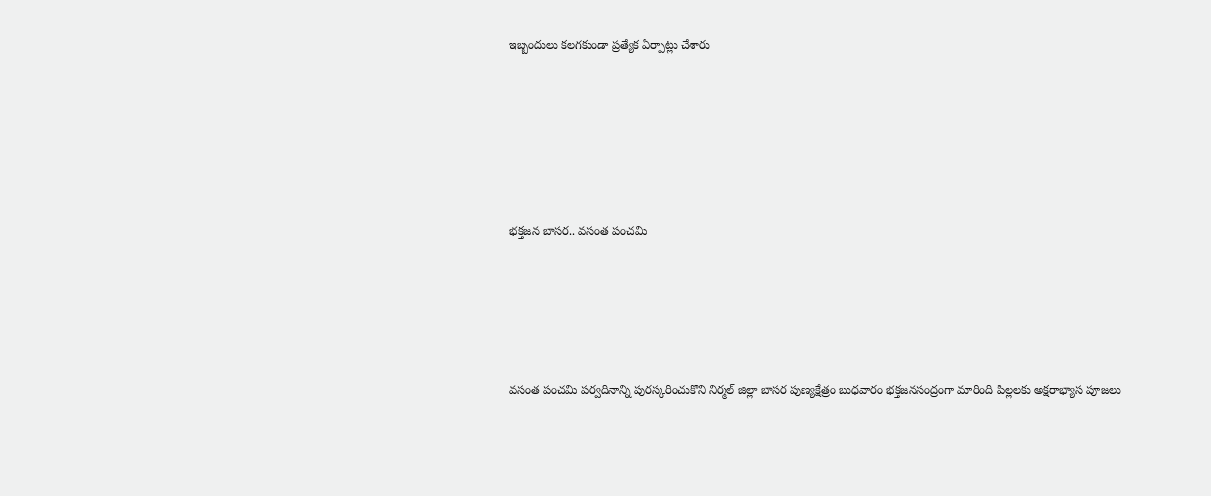ఇబ్బందులు కలగకుండా ప్రత్యేక ఏర్పాట్లు చేశారు






భక్తజన బాసర.. వసంత పంచమి





వసంత పంచమి పర్వదినాన్ని పురస్కరించుకొని నిర్మల్ జిల్లా బాసర పుణ్యక్షేత్రం బుధవారం భక్తజనసంద్రంగా మారింది పిల్లలకు అక్షరాభ్యాస పూజలు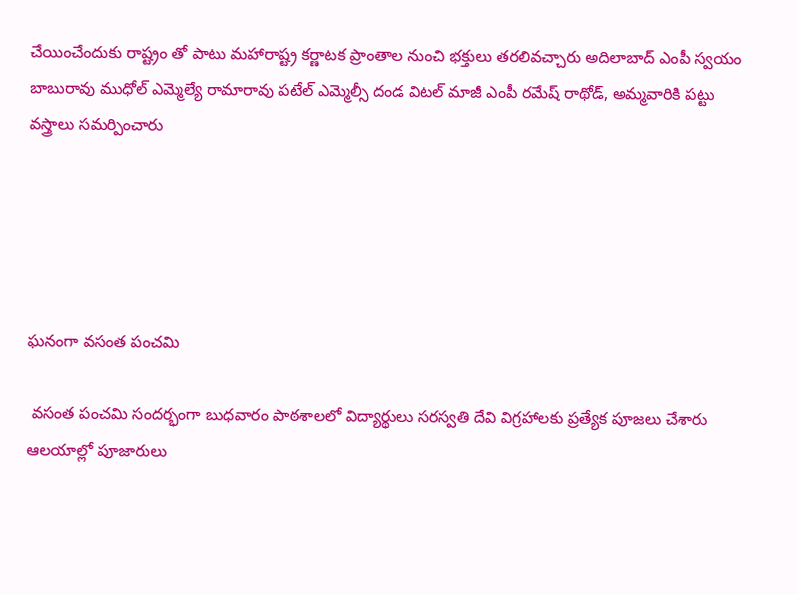చేయించేందుకు రాష్ట్రం తో పాటు మహారాష్ట్ర కర్ణాటక ప్రాంతాల నుంచి భక్తులు తరలివచ్చారు అదిలాబాద్ ఎంపీ స్వయం బాబురావు ముధోల్ ఎమ్మెల్యే రామారావు పటేల్ ఎమ్మెల్సీ దండ విటల్ మాజీ ఎంపీ రమేష్ రాథోడ్, అమ్మవారికి పట్టు వస్త్రాలు సమర్పించారు





ఘనంగా వసంత పంచమి

 వసంత పంచమి సందర్భంగా బుధవారం పాఠశాలలో విద్యార్థులు సరస్వతి దేవి విగ్రహాలకు ప్రత్యేక పూజలు చేశారు ఆలయాల్లో పూజారులు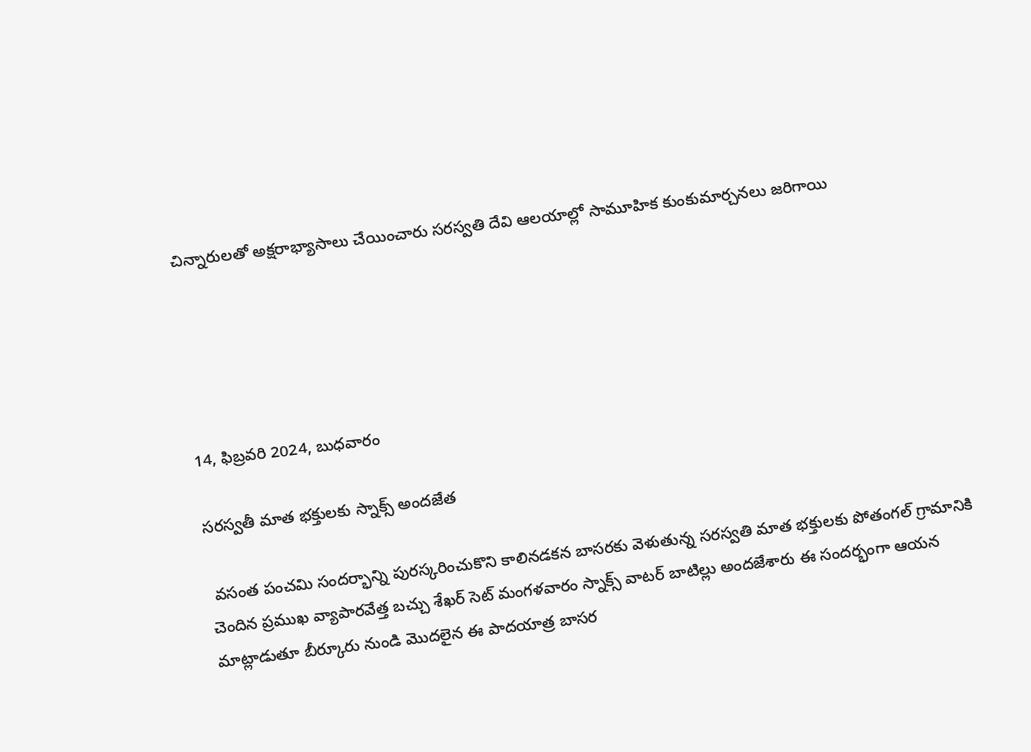చిన్నారులతో అక్షరాభ్యాసాలు చేయించారు సరస్వతి దేవి ఆలయాల్లో సామూహిక కుంకుమార్చనలు జరిగాయి





14, ఫిబ్రవరి 2024, బుధవారం

సరస్వతీ మాత భక్తులకు స్నాక్స్ అందజేత

 వసంత పంచమి సందర్భాన్ని పురస్కరించుకొని కాలినడకన బాసరకు వెళుతున్న సరస్వతి మాత భక్తులకు పోతంగల్ గ్రామానికి చెందిన ప్రముఖ వ్యాపారవేత్త బచ్చు శేఖర్ సెట్ మంగళవారం స్నాక్స్ వాటర్ బాటిల్లు అందజేశారు ఈ సందర్భంగా ఆయన మాట్లాడుతూ బీర్కూరు నుండి మొదలైన ఈ పాదయాత్ర బాసర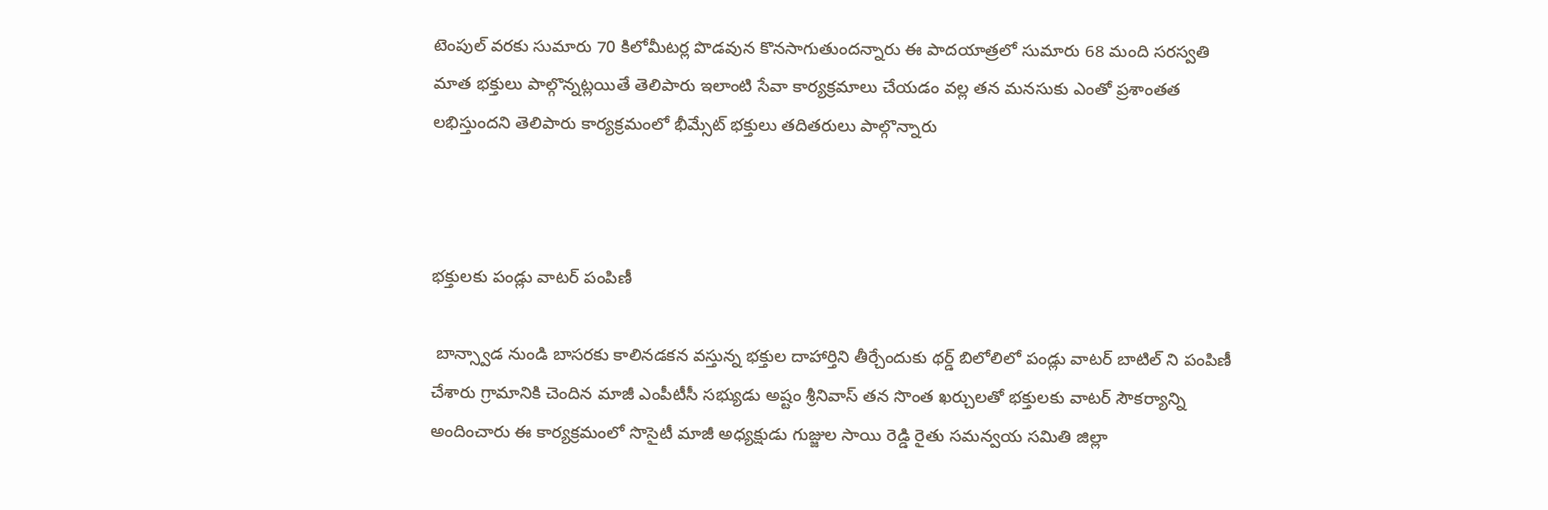టెంపుల్ వరకు సుమారు 70 కిలోమీటర్ల పొడవున కొనసాగుతుందన్నారు ఈ పాదయాత్రలో సుమారు 68 మంది సరస్వతి మాత భక్తులు పాల్గొన్నట్లయితే తెలిపారు ఇలాంటి సేవా కార్యక్రమాలు చేయడం వల్ల తన మనసుకు ఎంతో ప్రశాంతత లభిస్తుందని తెలిపారు కార్యక్రమంలో భీమ్సేట్ భక్తులు తదితరులు పాల్గొన్నారు



భక్తులకు పండ్లు వాటర్ పంపిణీ

 బాన్స్వాడ నుండి బాసరకు కాలినడకన వస్తున్న భక్తుల దాహార్తిని తీర్చేందుకు థర్డ్ బిలోలిలో పండ్లు వాటర్ బాటిల్ ని పంపిణీ చేశారు గ్రామానికి చెందిన మాజీ ఎంపీటీసీ సభ్యుడు అష్టం శ్రీనివాస్ తన సొంత ఖర్చులతో భక్తులకు వాటర్ సౌకర్యాన్ని అందించారు ఈ కార్యక్రమంలో సొసైటీ మాజీ అధ్యక్షుడు గుజ్జుల సాయి రెడ్డి రైతు సమన్వయ సమితి జిల్లా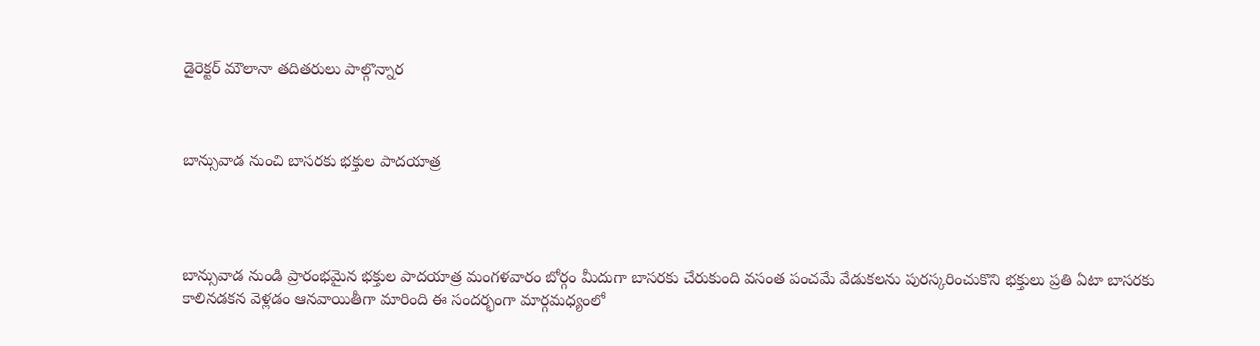డైరెక్టర్ మౌలానా తదితరులు పాల్గొన్నార



బాన్సువాడ నుంచి బాసరకు భక్తుల పాదయాత్ర




బాన్సువాడ నుండి ప్రారంభమైన భక్తుల పాదయాత్ర మంగళవారం బోర్గం మీదుగా బాసరకు చేరుకుంది వసంత పంచమే వేడుకలను పురస్కరించుకొని భక్తులు ప్రతి ఏటా బాసరకు కాలినడకన వెళ్లడం ఆనవాయితీగా మారింది ఈ సందర్భంగా మార్గమధ్యంలో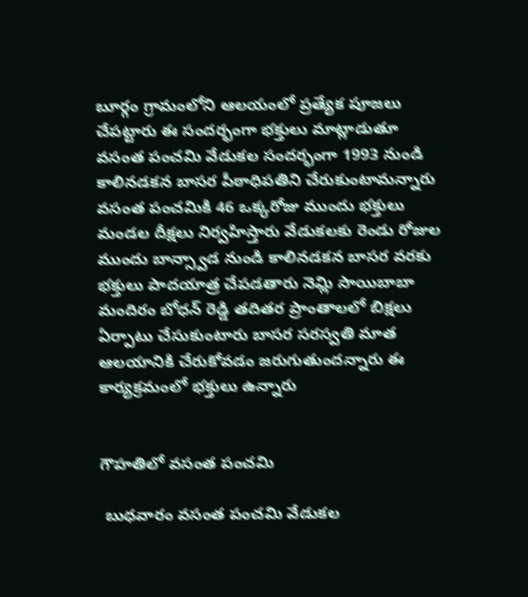బూర్గం గ్రామంలోని ఆలయంలో ప్రత్యేక పూజలు చేపట్టారు ఈ సందర్భంగా భక్తులు మాట్లాడుతూ వసంత పంచమి వేడుకల సందర్భంగా 1993 నుండి కాలినడకన బాసర పీఠాధిపతిని చేరుకుంటామన్నారు వసంత పంచమికి 46 ఒక్కరోజు ముందు భక్తులు మండల దీక్షలు నిర్వహిస్తారు వేడుకలకు రెండు రోజుల ముందు బాన్స్వాడ నుండి కాలినడకన బాసర వరకు భక్తులు పాదయాత్ర చేపడతారు నెమ్లి సాయిబాబా మందిరం బోధన్ రెడ్డి తదితర ప్రాంతాలలో బిక్షలు ఏర్పాటు చేసుకుంటారు బాసర సరస్వతి మాత ఆలయానికి చేరుకోవడం జరుగుతుందన్నారు ఈ కార్యక్రమంలో భక్తులు ఉన్నారు


గౌహతిలో వసంత పంచమి

 బుధవారం వసంత పంచమి వేడుకల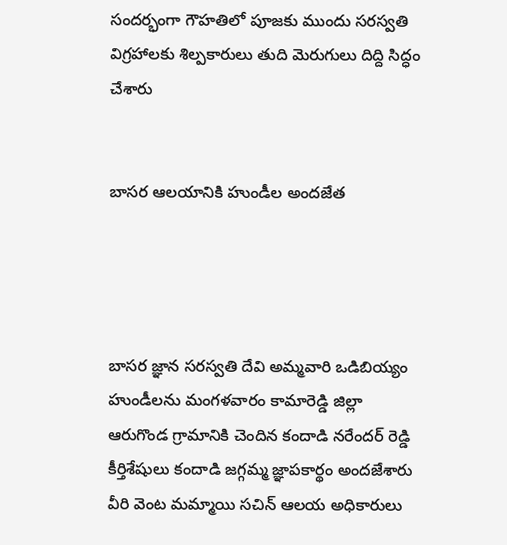సందర్భంగా గౌహతిలో పూజకు ముందు సరస్వతి విగ్రహాలకు శిల్పకారులు తుది మెరుగులు దిద్ది సిద్ధం చేశారు


బాసర ఆలయానికి హుండీల అందజేత




బాసర జ్ఞాన సరస్వతి దేవి అమ్మవారి ఒడిబియ్యం హుండీలను మంగళవారం కామారెడ్డి జిల్లా ఆరుగొండ గ్రామానికి చెందిన కందాడి నరేందర్ రెడ్డి కీర్తిశేషులు కందాడి జగ్గమ్మ జ్ఞాపకార్థం అందజేశారు వీరి వెంట మమ్మాయి సచిన్ ఆలయ అధికారులు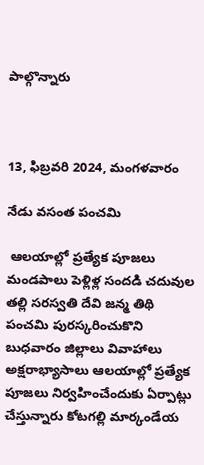పాల్గొన్నారు



13, ఫిబ్రవరి 2024, మంగళవారం

నేడు వసంత పంచమి

 ఆలయాల్లో ప్రత్యేక పూజలు మండపాలు పెళ్లిళ్ల సందడి చదువుల తల్లి సరస్వతి దేవి జన్మ తిథి పంచమి పురస్కరించుకొని బుధవారం జిల్లాలు వివాహాలు అక్షరాభ్యాసాలు ఆలయాల్లో ప్రత్యేక పూజలు నిర్వహించేందుకు ఏర్పాట్లు చేస్తున్నారు కోటగల్లి మార్కండేయ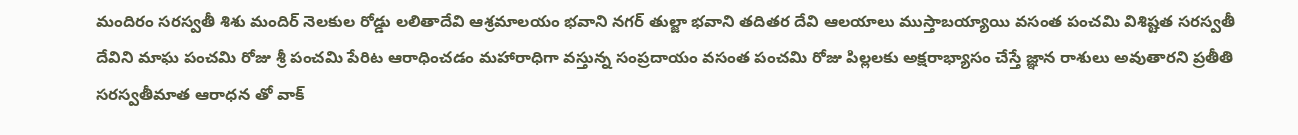మందిరం సరస్వతీ శిశు మందిర్ నెలకుల రోడ్డు లలితాదేవి ఆశ్రమాలయం భవాని నగర్ తుల్జా భవాని తదితర దేవి ఆలయాలు ముస్తాబయ్యాయి వసంత పంచమి విశిష్టత సరస్వతీ దేవిని మాఘ పంచమి రోజు శ్రీ పంచమి పేరిట ఆరాధించడం మహారాధిగా వస్తున్న సంప్రదాయం వసంత పంచమి రోజు పిల్లలకు అక్షరాభ్యాసం చేస్తే జ్ఞాన రాశులు అవుతారని ప్రతీతి సరస్వతీమాత ఆరాధన తో వాక్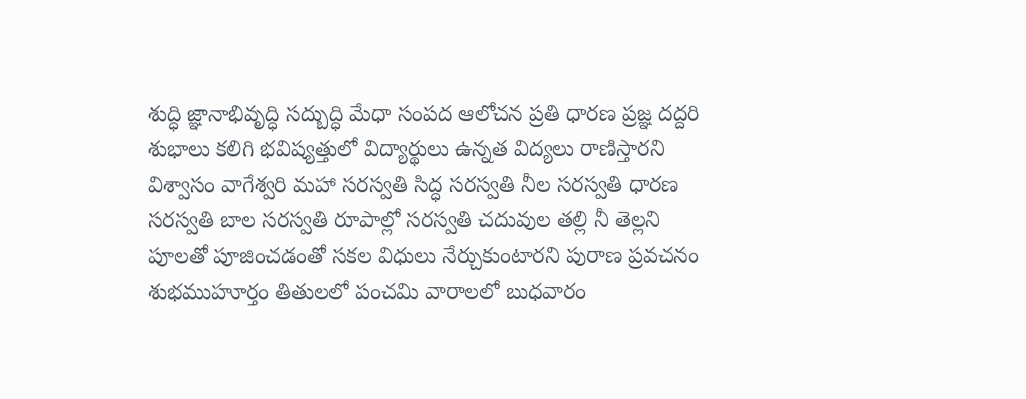శుద్ధి జ్ఞానాభివృద్ధి సద్బుద్ధి మేధా సంపద ఆలోచన ప్రతి ధారణ ప్రజ్ఞ దద్దరి శుభాలు కలిగి భవిష్యత్తులో విద్యార్థులు ఉన్నత విద్యలు రాణిస్తారని విశ్వాసం వాగేశ్వరి మహా సరస్వతి సిద్ధ సరస్వతి నీల సరస్వతి ధారణ సరస్వతి బాల సరస్వతి రూపాల్లో సరస్వతి చదువుల తల్లి నీ తెల్లని పూలతో పూజించడంతో సకల విధులు నేర్చుకుంటారని పురాణ ప్రవచనం శుభముహూర్తం తితులలో పంచమి వారాలలో బుధవారం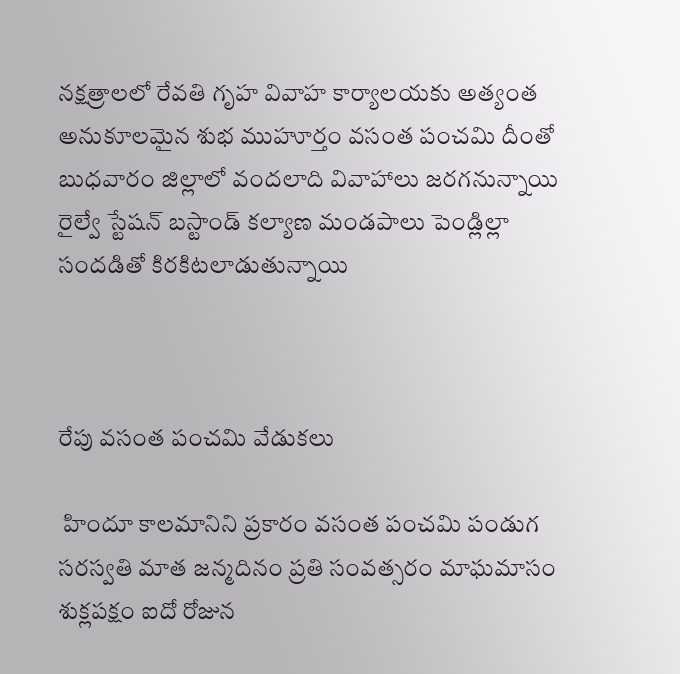నక్షత్రాలలో రేవతి గృహ వివాహ కార్యాలయకు అత్యంత అనుకూలమైన శుభ ముహూర్తం వసంత పంచమి దీంతో బుధవారం జిల్లాలో వందలాది వివాహాలు జరగనున్నాయి రైల్వే స్టేషన్ బస్టాండ్ కల్యాణ మండపాలు పెండ్లిల్లా సందడితో కిరకిటలాడుతున్నాయి



రేపు వసంత పంచమి వేడుకలు

 హిందూ కాలమానిని ప్రకారం వసంత పంచమి పండుగ సరస్వతి మాత జన్మదినం ప్రతి సంవత్సరం మాఘమాసం శుక్లపక్షం ఐదో రోజున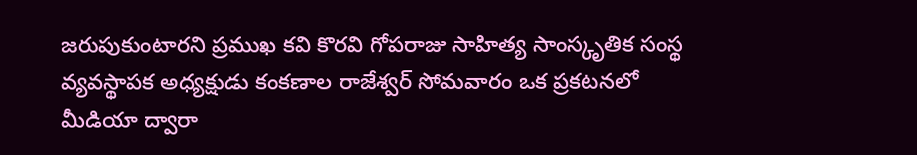జరుపుకుంటారని ప్రముఖ కవి కొరవి గోపరాజు సాహిత్య సాంస్కృతిక సంస్థ వ్యవస్థాపక అధ్యక్షుడు కంకణాల రాజేశ్వర్ సోమవారం ఒక ప్రకటనలో మీడియా ద్వారా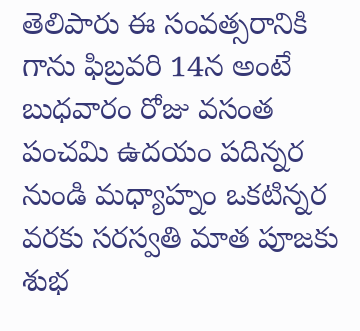తెలిపారు ఈ సంవత్సరానికి గాను ఫిబ్రవరి 14న అంటే బుధవారం రోజు వసంత పంచమి ఉదయం పదిన్నర నుండి మధ్యాహ్నం ఒకటిన్నర వరకు సరస్వతి మాత పూజకు శుభ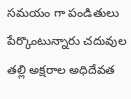సమయం గా పండితులు పేర్కొంటున్నారు చదువుల తల్లి అక్షరాల అధిదేవత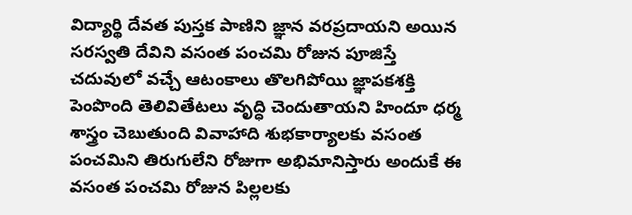విద్యార్థి దేవత పుస్తక పాణిని జ్ఞాన వరప్రదాయని అయిన సరస్వతి దేవిని వసంత పంచమి రోజున పూజిస్తే చదువులో వచ్చే ఆటంకాలు తొలగిపోయి జ్ఞాపకశక్తి పెంపొంది తెలివితేటలు వృద్ధి చెందుతాయని హిందూ ధర్మ శాస్త్రం చెబుతుంది వివాహాది శుభకార్యాలకు వసంత పంచమిని తిరుగులేని రోజుగా అభిమానిస్తారు అందుకే ఈ వసంత పంచమి రోజున పిల్లలకు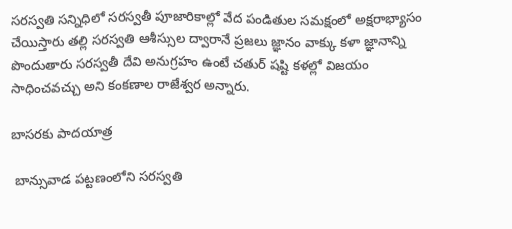సరస్వతి సన్నిధిలో సరస్వతీ పూజారికాల్లో వేద పండితుల సమక్షంలో అక్షరాభ్యాసం చేయిస్తారు తల్లి సరస్వతి ఆశీస్సుల ద్వారానే ప్రజలు జ్ఞానం వాక్కు కళా జ్ఞానాన్ని పొందుతారు సరస్వతీ దేవి అనుగ్రహం ఉంటే చతుర్ షష్టి కళల్లో విజయం సాధించవచ్చు అని కంకణాల రాజేశ్వర అన్నారు.

బాసరకు పాదయాత్ర

 బాన్సువాడ పట్టణంలోని సరస్వతి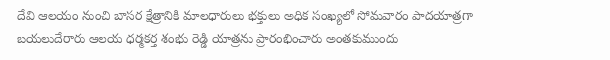దేవి ఆలయం నుంచి బాసర క్షేత్రానికి మాలధారులు భక్తులు అధిక సంఖ్యలో సోమవారం పాదయాత్రగా బయలుదేరారు ఆలయ ధర్మకర్త శంభు రెడ్డి యాత్రను ప్రారంభించారు అంతకుముందు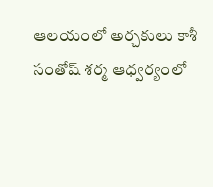ఆలయంలో అర్చకులు కాశీ సంతోష్ శర్మ ఆధ్వర్యంలో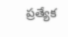ప్రత్యేక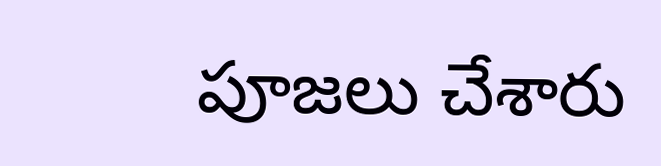పూజలు చేశారు